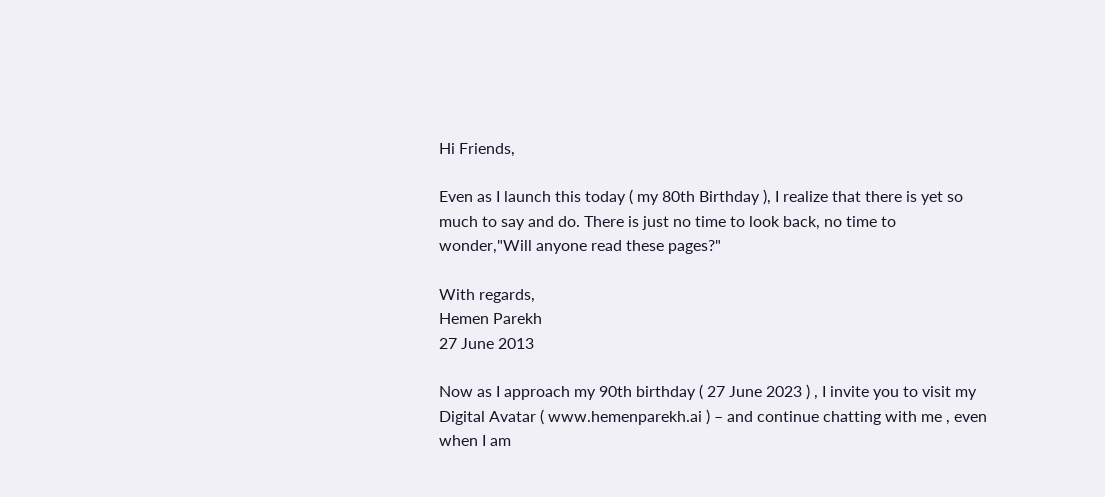Hi Friends,

Even as I launch this today ( my 80th Birthday ), I realize that there is yet so much to say and do. There is just no time to look back, no time to wonder,"Will anyone read these pages?"

With regards,
Hemen Parekh
27 June 2013

Now as I approach my 90th birthday ( 27 June 2023 ) , I invite you to visit my Digital Avatar ( www.hemenparekh.ai ) – and continue chatting with me , even when I am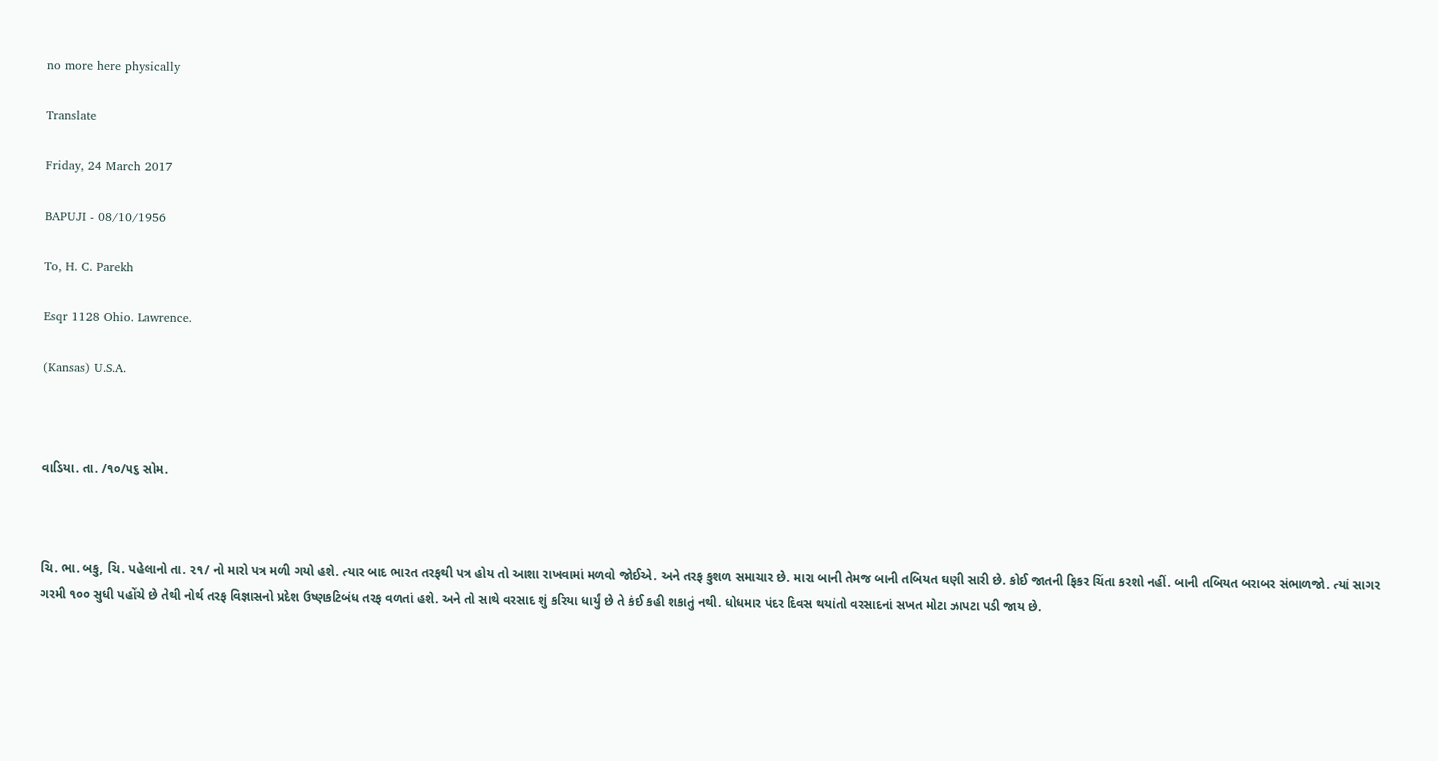no more here physically

Translate

Friday, 24 March 2017

BAPUJI - 08/10/1956

To, H. C. Parekh

Esqr 1128 Ohio. Lawrence.

(Kansas) U.S.A.



વાડિયા. તા. /૧૦/૫૬ સોમ.



ચિ. ભા. બકુ, ચિ. પહેલાનો તા. ૨૧/ નો મારો પત્ર મળી ગયો હશે. ત્યાર બાદ ભારત તરફથી પત્ર હોય તો આશા રાખવામાં મળવો જોઈએ. અને તરફ કુશળ સમાચાર છે. મારા બાની તેમજ બાની તબિયત ઘણી સારી છે. કોઈ જાતની ફિકર ચિંતા કરશો નહીં. બાની તબિયત બરાબર સંભાળજો. ત્યાં સાગર ગરમી ૧૦૦ સુધી પહોંચે છે તેથી નોર્થ તરફ વિજ્ઞાસનો પ્રદેશ ઉષ્ણકટિબંધ તરફ વળતાં હશે. અને તો સાથે વરસાદ શું કરિયા ધાર્યું છે તે કંઈ કહી શકાતું નથી. ધોધમાર પંદર દિવસ થયાંતો વરસાદનાં સખત મોટા ઝાપટા પડી જાય છે.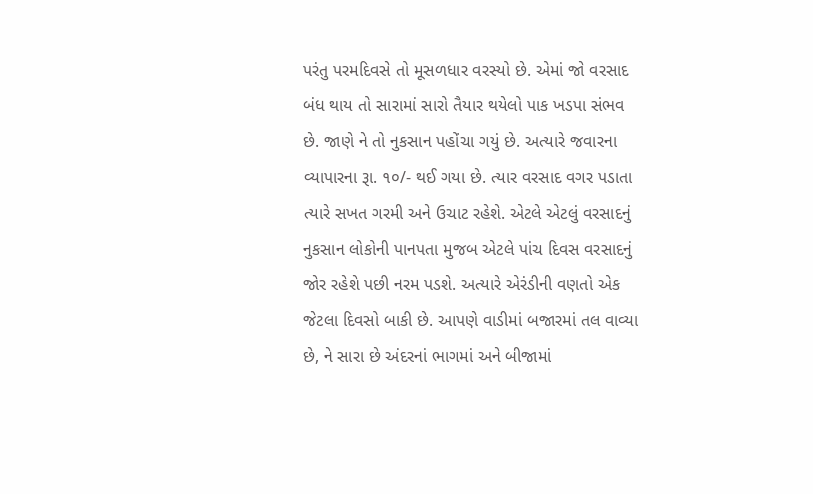પરંતુ પરમદિવસે તો મૂસળધાર વરસ્યો છે. એમાં જો વરસાદ બંધ થાય તો સારામાં સારો તૈયાર થયેલો પાક ખડપા સંભવ છે. જાણે ને તો નુકસાન પહોંચા ગયું છે. અત્યારે જવારના વ્યાપારના રૂા. ૧૦/- થઈ ગયા છે. ત્યાર વરસાદ વગર પડાતા ત્યારે સખત ગરમી અને ઉચાટ રહેશે. એટલે એટલું વરસાદનું નુકસાન લોકોની પાનપતા મુજબ એટલે પાંચ દિવસ વરસાદનું જોર રહેશે પછી નરમ પડશે. અત્યારે એરંડીની વણતો એક જેટલા દિવસો બાકી છે. આપણે વાડીમાં બજારમાં તલ વાવ્યા છે, ને સારા છે અંદરનાં ભાગમાં અને બીજામાં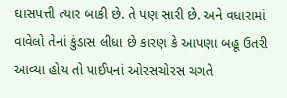ઘાસપત્તી ત્યાર બાકી છે. તે પણ સારી છે. અને વધારામાં વાવેલો તેનાં કુંડાસ લીધા છે કારણ કે આપણા બહૂ ઉતરી આવ્યા હોય તો પાઈપનાં ઓરસચોરસ ચગતે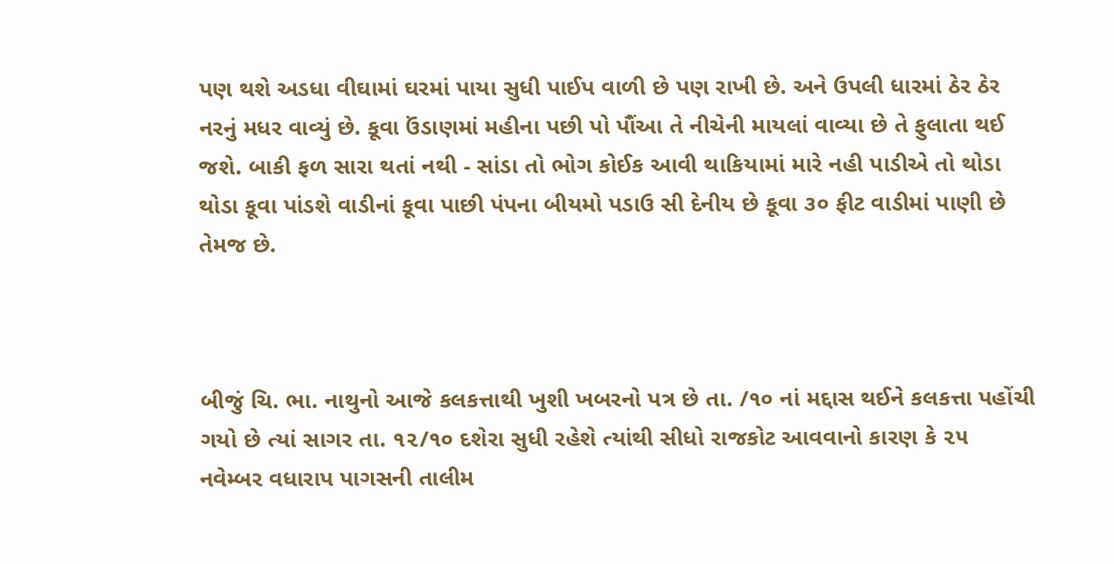પણ થશે અડધા વીઘામાં ઘરમાં પાયા સુધી પાઈપ વાળી છે પણ રાખી છે. અને ઉપલી ધારમાં ઠેર ઠેર નરનું મધર વાવ્યું છે. કૂવા ઉંડાણમાં મહીના પછી પો પૌંઆ તે નીચેની માયલાં વાવ્યા છે તે ફુલાતા થઈ જશે. બાકી ફળ સારા થતાં નથી - સાંડા તો ભોગ કોઈક આવી થાકિયામાં મારે નહી પાડીએ તો થોડા થોડા કૂવા પાંડશે વાડીનાં કૂવા પાછી પંપના બીયમો પડાઉ સી દેનીય છે કૂવા ૩૦ ફીટ વાડીમાં પાણી છે તેમજ છે.



બીજું ચિ. ભા. નાથુનો આજે કલકત્તાથી ખુશી ખબરનો પત્ર છે તા. /૧૦ નાં મદ્દાસ થઈને કલકત્તા પહોંચી ગયો છે ત્યાં સાગર તા. ૧૨/૧૦ દશેરા સુધી રહેશે ત્યાંથી સીધો રાજકોટ આવવાનો કારણ કે ૨૫ નવેમ્બર વધારાપ પાગસની તાલીમ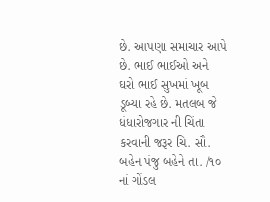છે. આપણા સમાચાર આપે છે. ભાઈ ભાઈઓ અને ઘરો ભાઈ સુખમાં ખૂબ ડૂબ્યા રહે છે. મતલબ જે ધંધારોજગાર ની ચિંતા કરવાની જરૂર ચિ. સૌ. બહેન પંજુ બહેને તા. /૧૦ નાં ગોંડલ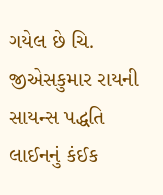ગયેલ છે ચિ. જીએસકુમાર રાયની સાયન્સ પદ્ધતિ લાઈનનું કંઈક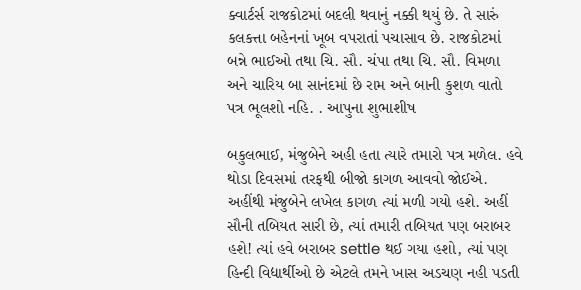ક્વાર્ટર્સ રાજકોટમાં બદલી થવાનું નક્કી થયું છે. તે સારું કલકત્તા બહેનનાં ખૂબ વપરાતાં પચાસાવ છે. રાજકોટમાં બન્ને ભાઈઓ તથા ચિ. સૌ. ચંપા તથા ચિ. સૌ. વિમળા અને ચારિય બા સાનંદમાં છે રામ અને બાની કુશળ વાતો પત્ર ભૂલશો નહિ. . આપુના શુભાશીષ

બકુલભાઈ, મંજુબેને અહી હતા ત્યારે તમારો પત્ર મળેલ. હવે થોડા દિવસમાં તરફથી બીજો કાગળ આવવો જોઈએ. અહીંથી મંજુબેને લખેલ કાગળ ત્યાં મળી ગયો હશે. અહીં સૌની તબિયત સારી છે, ત્યાં તમારી તબિયત પણ બરાબર હશે! ત્યાં હવે બરાબર settle થઈ ગયા હશો, ત્યાં પણ હિન્દી વિદ્યાર્થીઓ છે એટલે તમને ખાસ અડચણ નહી પડતી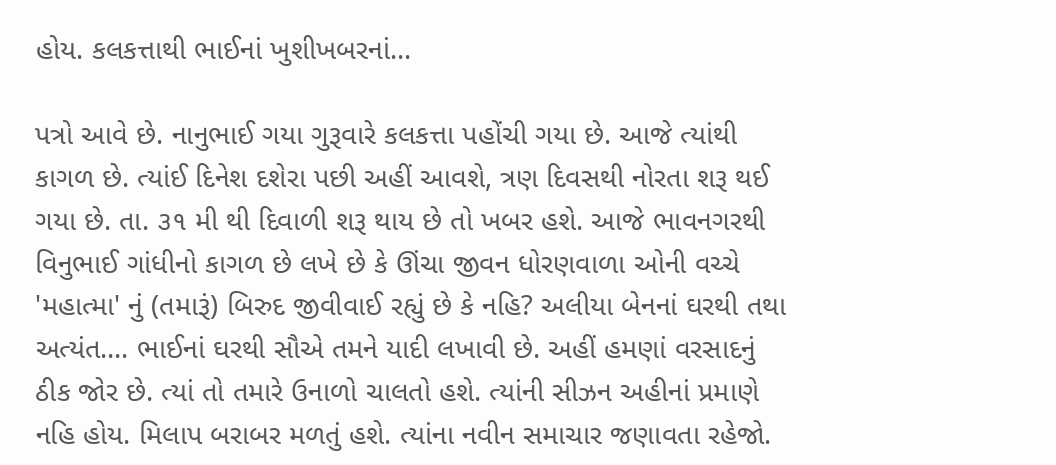હોય. કલકત્તાથી ભાઈનાં ખુશીખબરનાં...

પત્રો આવે છે. નાનુભાઈ ગયા ગુરૂવારે કલકત્તા પહોંચી ગયા છે. આજે ત્યાંથી કાગળ છે. ત્યાંઈ દિનેશ દશેરા પછી અહીં આવશે, ત્રણ દિવસથી નોરતા શરૂ થઈ ગયા છે. તા. ૩૧ મી થી દિવાળી શરૂ થાય છે તો ખબર હશે. આજે ભાવનગરથી વિનુભાઈ ગાંધીનો કાગળ છે લખે છે કે ઊંચા જીવન ધોરણવાળા ઓની વચ્ચે 'મહાત્મા' નું (તમારૂં) બિરુદ જીવીવાઈ રહ્યું છે કે નહિ? અલીયા બેનનાં ઘરથી તથા અત્યંત.... ભાઈનાં ઘરથી સૌએ તમને યાદી લખાવી છે. અહીં હમણાં વરસાદનું ઠીક જોર છે. ત્યાં તો તમારે ઉનાળો ચાલતો હશે. ત્યાંની સીઝન અહીનાં પ્રમાણે નહિ હોય. મિલાપ બરાબર મળતું હશે. ત્યાંના નવીન સમાચાર જણાવતા રહેજો.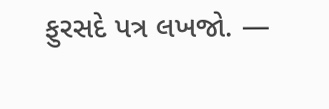ફુરસદે પત્ર લખજો. —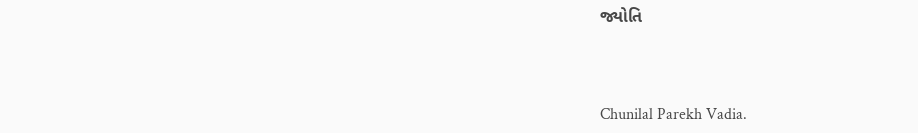જ્યોતિ



Chunilal Parekh Vadia.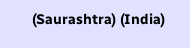(Saurashtra) (India)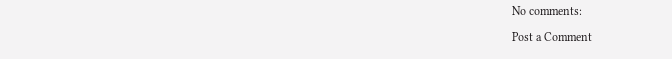No comments:

Post a Comment